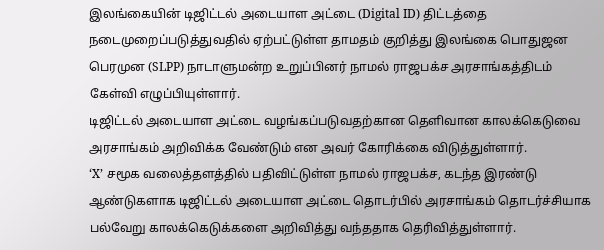இலங்கையின் டிஜிட்டல் அடையாள அட்டை (Digital ID) திட்டத்தை நடைமுறைப்படுத்துவதில் ஏற்பட்டுள்ள தாமதம் குறித்து இலங்கை பொதுஜன பெரமுன (SLPP) நாடாளுமன்ற உறுப்பினர் நாமல் ராஜபக்ச அரசாங்கத்திடம் கேள்வி எழுப்பியுள்ளார்.
டிஜிட்டல் அடையாள அட்டை வழங்கப்படுவதற்கான தெளிவான காலக்கெடுவை அரசாங்கம் அறிவிக்க வேண்டும் என அவர் கோரிக்கை விடுத்துள்ளார்.
‘X’ சமூக வலைத்தளத்தில் பதிவிட்டுள்ள நாமல் ராஜபக்ச, கடந்த இரண்டு ஆண்டுகளாக டிஜிட்டல் அடையாள அட்டை தொடர்பில் அரசாங்கம் தொடர்ச்சியாக பல்வேறு காலக்கெடுக்களை அறிவித்து வந்ததாக தெரிவித்துள்ளார்.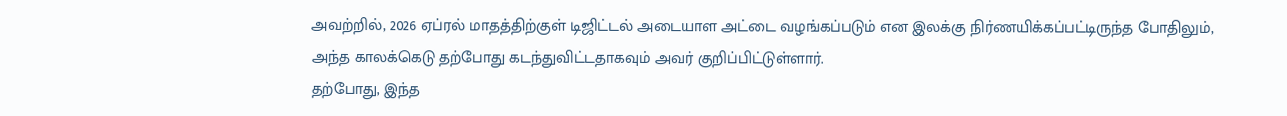அவற்றில், 2026 ஏப்ரல் மாதத்திற்குள் டிஜிட்டல் அடையாள அட்டை வழங்கப்படும் என இலக்கு நிர்ணயிக்கப்பட்டிருந்த போதிலும், அந்த காலக்கெடு தற்போது கடந்துவிட்டதாகவும் அவர் குறிப்பிட்டுள்ளார்.
தற்போது, இந்த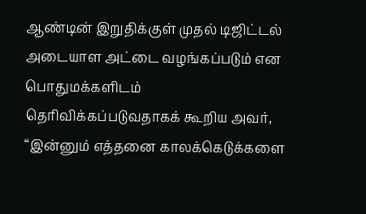ஆண்டின் இறுதிக்குள் முதல் டிஜிட்டல் அடையாள அட்டை வழங்கப்படும் என பொதுமக்களிடம் தெரிவிக்கப்படுவதாகக் கூறிய அவர், “இன்னும் எத்தனை காலக்கெடுக்களை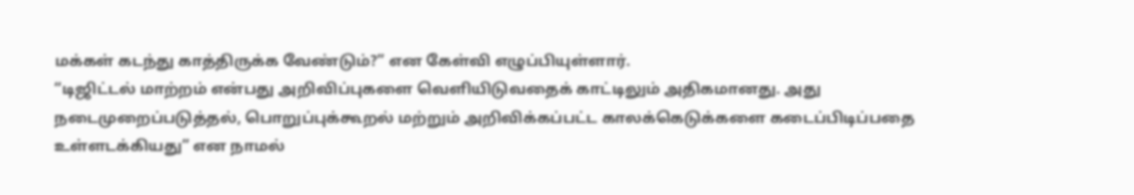மக்கள் கடந்து காத்திருக்க வேண்டும்?” என கேள்வி எழுப்பியுள்ளார்.
“டிஜிட்டல் மாற்றம் என்பது அறிவிப்புகளை வெளியிடுவதைக் காட்டிலும் அதிகமானது. அது நடைமுறைப்படுத்தல், பொறுப்புக்கூறல் மற்றும் அறிவிக்கப்பட்ட காலக்கெடுக்களை கடைப்பிடிப்பதை உள்ளடக்கியது” என நாமல்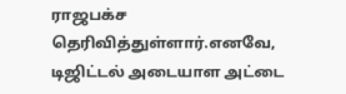ராஜபக்ச தெரிவித்துள்ளார்.எனவே, டிஜிட்டல் அடையாள அட்டை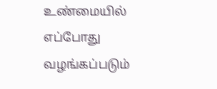உண்மையில் எப்போது வழங்கப்படும்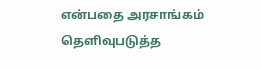என்பதை அரசாங்கம் தெளிவுபடுத்த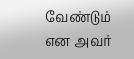வேண்டும் என அவர்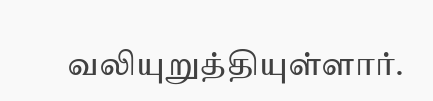வலியுறுத்தியுள்ளார்.